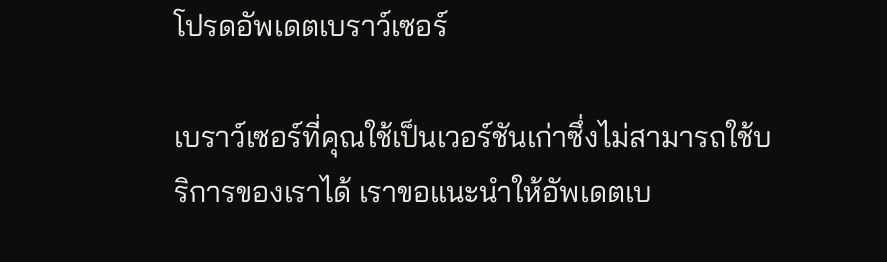โปรดอัพเดตเบราว์เซอร์

เบราว์เซอร์ที่คุณใช้เป็นเวอร์ชันเก่าซึ่งไม่สามารถใช้บริการของเราได้ เราขอแนะนำให้อัพเดตเบ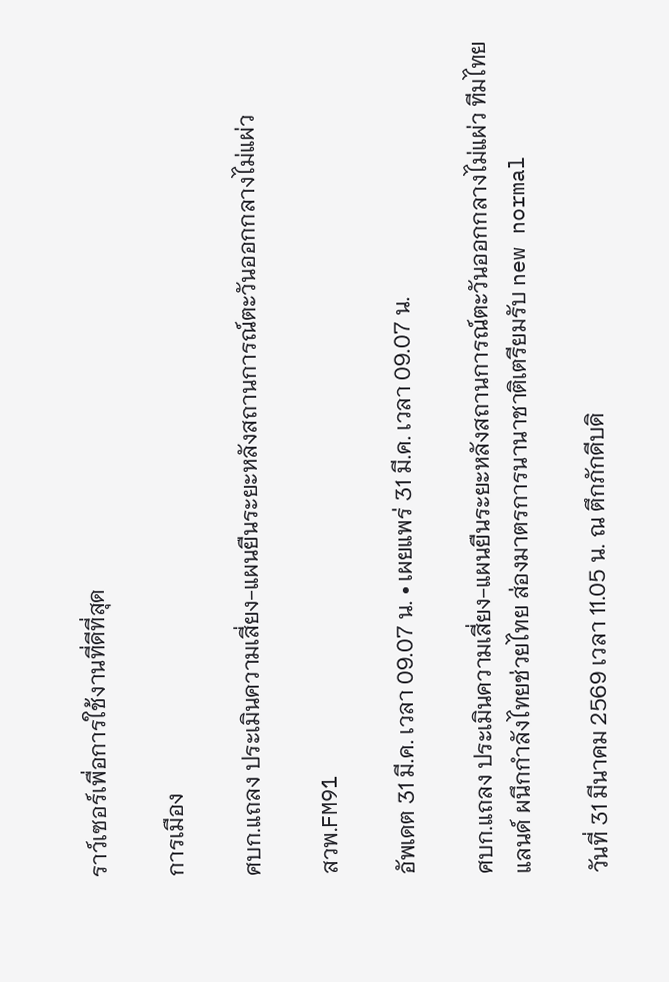ราว์เซอร์เพื่อการใช้งานที่ดีที่สุด

การเมือง

ศบก.แถลง ประเมินความเสี่ยง-แผนยืนระยะหลังสถานการณ์ตะวันออกกลางไม่แผ่ว

สวพ.FM91

อัพเดต 31 มี.ค. เวลา 09.07 น. • เผยแพร่ 31 มี.ค. เวลา 09.07 น.

ศบก.แถลง ประเมินความเสี่ยง-แผนยืนระยะหลังสถานการณ์ตะวันออกกลางไม่แผ่ว ทีมไทยแลนด์ ผนึกกำลังไทยช่วยไทย ส่องมาตรการนานาชาติเตรียมรับ new normal

วันที่ 31 มีนาคม 2569 เวลา 11.05 น. ณ ตึกภักดีบดิ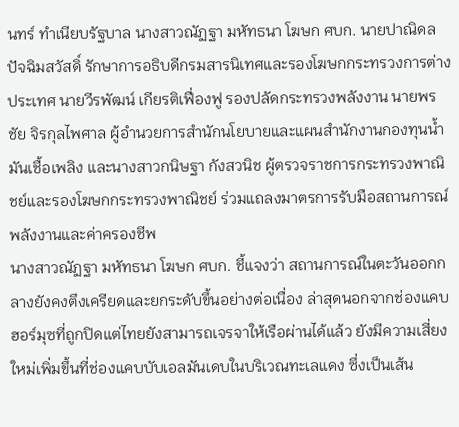นทร์ ทำเนียบรัฐบาล นางสาวณัฏฐา มหัทธนา โฆษก ศบก. นายปาณิดล ปัจฉิมสวัสดิ์ รักษาการอธิบดีกรมสารนิเทศและรองโฆษกกระทรวงการต่างประเทศ นายวีรพัฒน์ เกียรติเฟื่องฟู รองปลัดกระทรวงพลังงาน นายพรชัย จิรกุลไพศาล ผู้อำนวยการสำนักนโยบายและแผนสำนักงานกองทุนน้ำมันเชื้อเพลิง และนางสาวกนิษฐา กังสวนิช ผู้ตรวจราชการกระทรวงพาณิชย์และรองโฆษกกระทรวงพาณิชย์ ร่วมแถลงมาตรการรับมือสถานการณ์พลังงานและค่าครองชีพ
นางสาวณัฏฐา มหัทธนา โฆษก ศบก. ชี้แจงว่า สถานการณ์ในตะวันออกกลางยังคงตึงเครียดและยกระดับขึ้นอย่างต่อเนื่อง ล่าสุดนอกจากช่องแคบฮอร์มุซที่ถูกปิดแต่ไทยยังสามารถเจรจาให้เรือผ่านได้แล้ว ยังมีความเสี่ยงใหม่เพิ่มขึ้นที่ช่องแคบบับเอลมันเดบในบริเวณทะเลแดง ซึ่งเป็นเส้น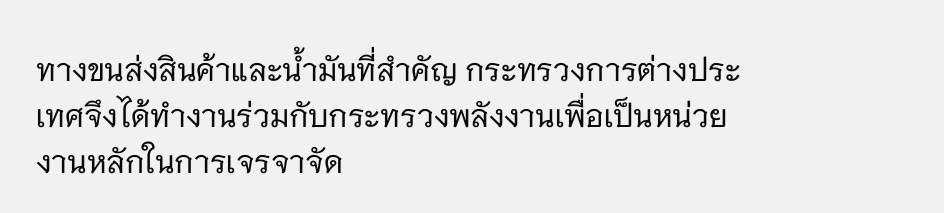ทางขนส่งสินค้าและน้ำมันที่สำคัญ กระทรวงการต่างประเทศจึงได้ทำงานร่วมกับกระทรวงพลังงานเพื่อเป็นหน่วยงานหลักในการเจรจาจัด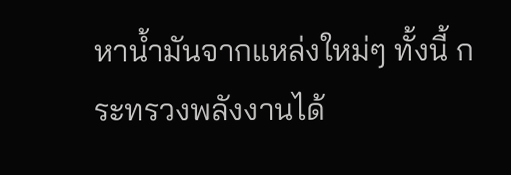หาน้ำมันจากแหล่งใหม่ๆ ทั้งนี้ กระทรวงพลังงานได้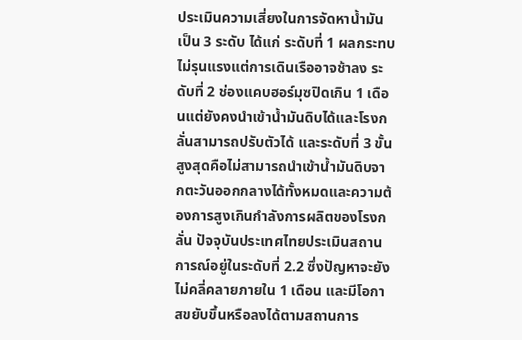ประเมินความเสี่ยงในการจัดหาน้ำมันเป็น 3 ระดับ ได้แก่ ระดับที่ 1 ผลกระทบไม่รุนแรงแต่การเดินเรืออาจช้าลง ระดับที่ 2 ช่องแคบฮอร์มุซปิดเกิน 1 เดือนแต่ยังคงนำเข้าน้ำมันดิบได้และโรงกลั่นสามารถปรับตัวได้ และระดับที่ 3 ขั้นสูงสุดคือไม่สามารถนำเข้าน้ำมันดิบจากตะวันออกกลางได้ทั้งหมดและความต้องการสูงเกินกำลังการผลิตของโรงกลั่น ปัจจุบันประเทศไทยประเมินสถานการณ์อยู่ในระดับที่ 2.2 ซึ่งปัญหาจะยังไม่คลี่คลายภายใน 1 เดือน และมีโอกาสขยับขึ้นหรือลงได้ตามสถานการ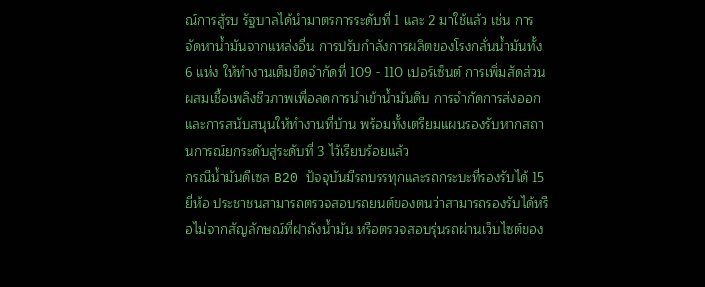ณ์การสู้รบ รัฐบาลได้นำมาตรการระดับที่ 1 และ 2 มาใช้แล้ว เช่น การจัดหาน้ำมันจากแหล่งอื่น การปรับกำลังการผลิตของโรงกลั่นน้ำมันทั้ง 6 แห่ง ให้ทำงานเต็มขีดจำกัดที่ 109 - 110 เปอร์เซ็นต์ การเพิ่มสัดส่วนผสมเชื้อเพลิงชีวภาพเพื่อลดการนำเข้าน้ำมันดิบ การจำกัดการส่งออก และการสนับสนุนให้ทำงานที่บ้าน พร้อมทั้งเตรียมแผนรองรับหากสถานการณ์ยกระดับสู่ระดับที่ 3 ไว้เรียบร้อยแล้ว
กรณีน้ำมันดีเซล B20 ปัจจุบันมีรถบรรทุกและรถกระบะที่รองรับได้ 15 ยี่ห้อ ประชาชนสามารถตรวจสอบรถยนต์ของตนว่าสามารถรองรับได้หรือไม่จากสัญลักษณ์ที่ฝาถังน้ำมัน หรือตรวจสอบรุ่นรถผ่านเว็บไซต์ของ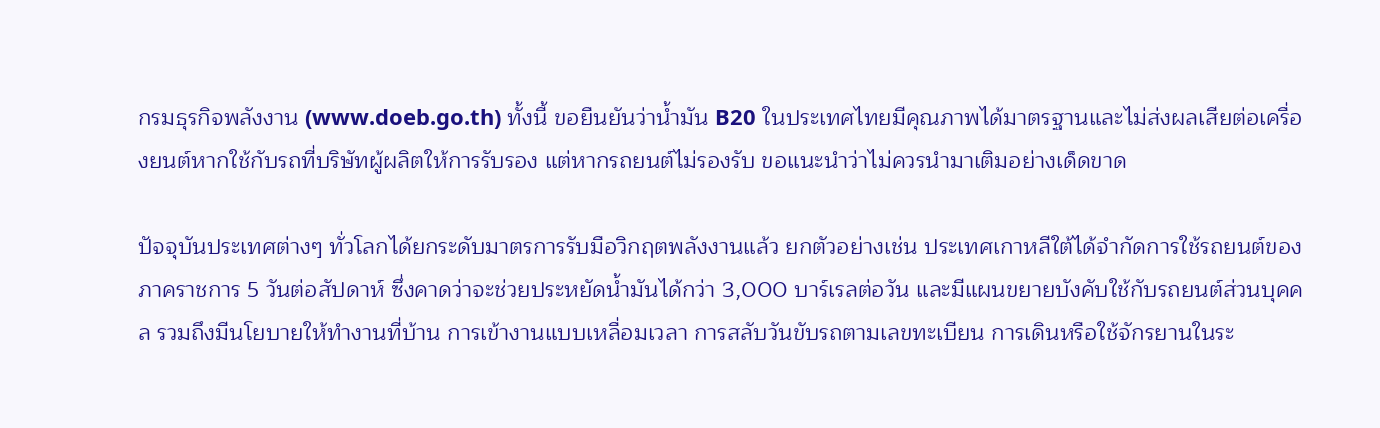กรมธุรกิจพลังงาน (www.doeb.go.th) ทั้งนี้ ขอยืนยันว่าน้ำมัน B20 ในประเทศไทยมีคุณภาพได้มาตรฐานและไม่ส่งผลเสียต่อเครื่องยนต์หากใช้กับรถที่บริษัทผู้ผลิตให้การรับรอง แต่หากรถยนต์ไม่รองรับ ขอแนะนำว่าไม่ควรนำมาเติมอย่างเด็ดขาด

ปัจจุบันประเทศต่างๆ ทั่วโลกได้ยกระดับมาตรการรับมือวิกฤตพลังงานแล้ว ยกตัวอย่างเช่น ประเทศเกาหลีใต้ได้จำกัดการใช้รถยนต์ของภาคราชการ 5 วันต่อสัปดาห์ ซึ่งคาดว่าจะช่วยประหยัดน้ำมันได้กว่า 3,000 บาร์เรลต่อวัน และมีแผนขยายบังคับใช้กับรถยนต์ส่วนบุคคล รวมถึงมีนโยบายให้ทำงานที่บ้าน การเข้างานแบบเหลื่อมเวลา การสลับวันขับรถตามเลขทะเบียน การเดินหรือใช้จักรยานในระ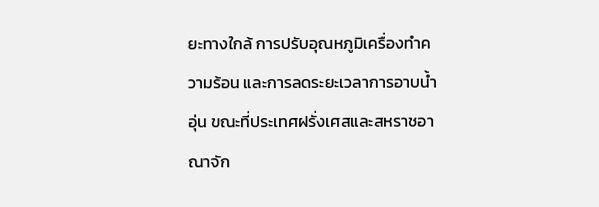ยะทางใกล้ การปรับอุณหภูมิเครื่องทำความร้อน และการลดระยะเวลาการอาบน้ำอุ่น ขณะที่ประเทศฝรั่งเศสและสหราชอาณาจัก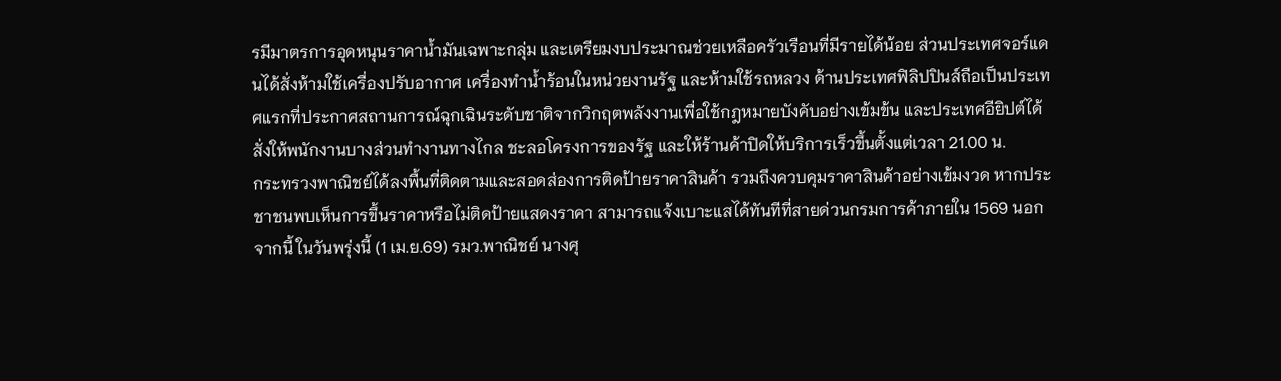รมีมาตรการอุดหนุนราคาน้ำมันเฉพาะกลุ่ม และเตรียมงบประมาณช่วยเหลือครัวเรือนที่มีรายได้น้อย ส่วนประเทศจอร์แดนได้สั่งห้ามใช้เครื่องปรับอากาศ เครื่องทำน้ำร้อนในหน่วยงานรัฐ และห้ามใช้รถหลวง ด้านประเทศฟิลิปปินส์ถือเป็นประเทศแรกที่ประกาศสถานการณ์ฉุกเฉินระดับชาติจากวิกฤตพลังงานเพื่อใช้กฎหมายบังคับอย่างเข้มข้น และประเทศอียิปต์ได้สั่งให้พนักงานบางส่วนทำงานทางไกล ชะลอโครงการของรัฐ และให้ร้านค้าปิดให้บริการเร็วขึ้นตั้งแต่เวลา 21.00 น.
กระทรวงพาณิชย์ได้ลงพื้นที่ติดตามและสอดส่องการติดป้ายราคาสินค้า รวมถึงควบคุมราคาสินค้าอย่างเข้มงวด หากประชาชนพบเห็นการขึ้นราคาหรือไม่ติดป้ายแสดงราคา สามารถแจ้งเบาะแสได้ทันทีที่สายด่วนกรมการค้าภายใน 1569 นอกจากนี้ ในวันพรุ่งนี้ (1 เม.ย.69) รมว.พาณิชย์ นางศุ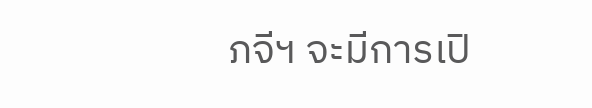ภจีฯ จะมีการเปิ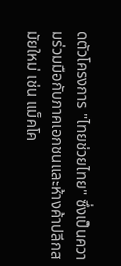ดตัวโครงการ "ไทยช่วยไทย" ซึ่งเป็นความร่วมมือกับภาคเอกชนและห้างค้าปลีกสมัยใหม่ เช่น แม็คโค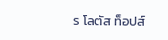ร โลตัส ท็อปส์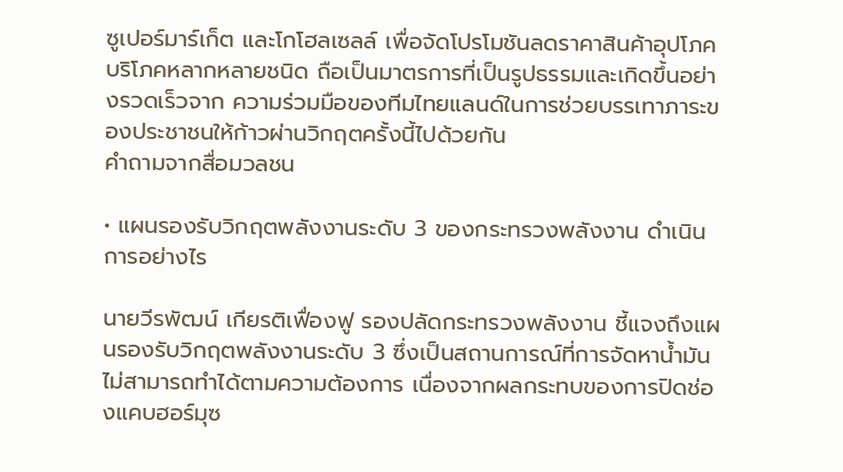ซูเปอร์มาร์เก็ต และโกโฮลเซลล์ เพื่อจัดโปรโมชันลดราคาสินค้าอุปโภคบริโภคหลากหลายชนิด ถือเป็นมาตรการที่เป็นรูปธรรมและเกิดขึ้นอย่างรวดเร็วจาก ความร่วมมือของทีมไทยแลนด์ในการช่วยบรรเทาภาระของประชาชนให้ก้าวผ่านวิกฤตครั้งนี้ไปด้วยกัน
คำถามจากสื่อมวลชน

• แผนรองรับวิกฤตพลังงานระดับ 3 ของกระทรวงพลังงาน ดำเนินการอย่างไร

นายวีรพัฒน์ เกียรติเฟื่องฟู รองปลัดกระทรวงพลังงาน ชี้แจงถึงแผนรองรับวิกฤตพลังงานระดับ 3 ซึ่งเป็นสถานการณ์ที่การจัดหาน้ำมันไม่สามารถทำได้ตามความต้องการ เนื่องจากผลกระทบของการปิดช่องแคบฮอร์มุซ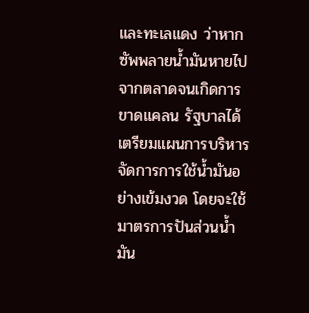และทะเลแดง ว่าหากซัพพลายน้ำมันหายไปจากตลาดจนเกิดการขาดแคลน รัฐบาลได้เตรียมแผนการบริหารจัดการการใช้น้ำมันอย่างเข้มงวด โดยจะใช้มาตรการปันส่วนน้ำมัน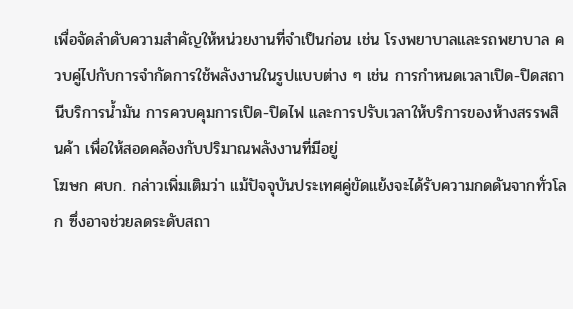เพื่อจัดลำดับความสำคัญให้หน่วยงานที่จำเป็นก่อน เช่น โรงพยาบาลและรถพยาบาล ควบคู่ไปกับการจำกัดการใช้พลังงานในรูปแบบต่าง ๆ เช่น การกำหนดเวลาเปิด-ปิดสถานีบริการน้ำมัน การควบคุมการเปิด-ปิดไฟ และการปรับเวลาให้บริการของห้างสรรพสินค้า เพื่อให้สอดคล้องกับปริมาณพลังงานที่มีอยู่
โฆษก ศบก. กล่าวเพิ่มเติมว่า แม้ปัจจุบันประเทศคู่ขัดแย้งจะได้รับความกดดันจากทั่วโลก ซึ่งอาจช่วยลดระดับสถา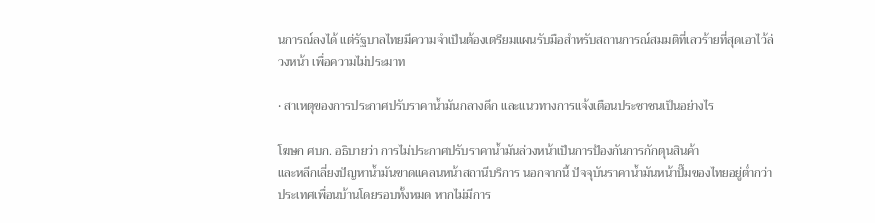นการณ์ลงได้ แต่รัฐบาลไทยมีความจำเป็นต้องเตรียมแผนรับมือสำหรับสถานการณ์สมมติที่เลวร้ายที่สุดเอาไว้ล่วงหน้า เพื่อความไม่ประมาท

• สาเหตุของการประกาศปรับราคาน้ำมันกลางดึก และแนวทางการแจ้งเตือนประชาชนเป็นอย่างไร

โฆษก ศบก. อธิบายว่า การไม่ประกาศปรับราคาน้ำมันล่วงหน้าเป็นการป้องกันการกักตุนสินค้า
และหลีกเลี่ยงปัญหาน้ำมันขาดแคลนหน้าสถานีบริการ นอกจากนี้ ปัจจุบันราคาน้ำมันหน้าปั๊มของไทยอยู่ต่ำกว่าประเทศเพื่อนบ้านโดยรอบทั้งหมด หากไม่มีการ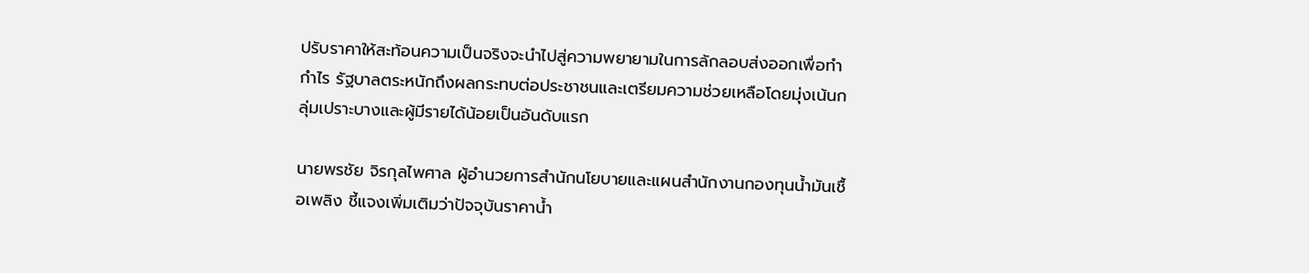ปรับราคาให้สะท้อนความเป็นจริงจะนำไปสู่ความพยายามในการลักลอบส่งออกเพื่อทำกำไร รัฐบาลตระหนักถึงผลกระทบต่อประชาชนและเตรียมความช่วยเหลือโดยมุ่งเน้นกลุ่มเปราะบางและผู้มีรายได้น้อยเป็นอันดับแรก

นายพรชัย จิรกุลไพศาล ผู้อำนวยการสำนักนโยบายและแผนสำนักงานกองทุนน้ำมันเชื้อเพลิง ชี้แจงเพิ่มเติมว่าปัจจุบันราคาน้ำ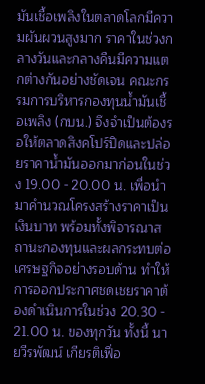มันเชื้อเพลิงในตลาดโลกมีความผันผวนสูงมาก ราคาในช่วงกลางวันและกลางคืนมีความแตกต่างกันอย่างชัดเจน คณะกรรมการบริหารกองทุนน้ำมันเชื้อเพลิง (กบน.) จึงจำเป็นต้องรอให้ตลาดสิงคโปร์ปิดและปล่อยราคาน้ำมันออกมาก่อนในช่วง 19.00 - 20.00 น. เพื่อนำมาคำนวณโครงสร้างราคาเป็นเงินบาท พร้อมทั้งพิจารณาสถานะกองทุนและผลกระทบต่อเศรษฐกิจอย่างรอบด้าน ทำให้การออกประกาศชดเชยราคาต้องดำเนินการในช่วง 20.30 - 21.00 น. ของทุกวัน ทั้งนี้ นายวีรพัฒน์ เกียรติเฟื่อ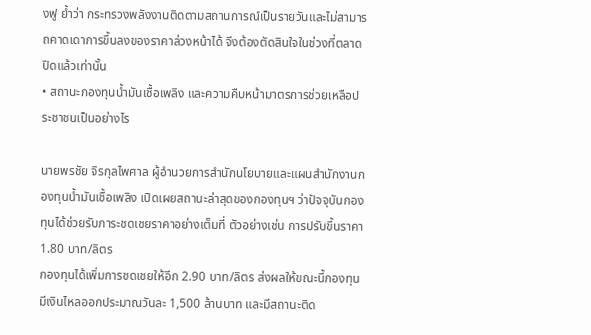งฟู ย้ำว่า กระทรวงพลังงานติดตามสถานการณ์เป็นรายวันและไม่สามารถคาดเดาการขึ้นลงของราคาล่วงหน้าได้ จึงต้องตัดสินใจในช่วงที่ตลาดปิดแล้วเท่านั้น
• สถานะกองทุนน้ำมันเชื้อเพลิง และความคืบหน้ามาตรการช่วยเหลือประชาชนเป็นอย่างไร

นายพรชัย จิรกุลไพศาล ผู้อำนวยการสำนักนโยบายและแผนสำนักงานกองทุนน้ำมันเชื้อเพลิง เปิดเผยสถานะล่าสุดของกองทุนฯ ว่าปัจจุบันกองทุนได้ช่วยรับภาระชดเชยราคาอย่างเต็มที่ ตัวอย่างเช่น การปรับขึ้นราคา 1.80 บาท/ลิตร
กองทุนได้เพิ่มการชดเชยให้อีก 2.90 บาท/ลิตร ส่งผลให้ขณะนี้กองทุนมีเงินไหลออกประมาณวันละ 1,500 ล้านบาท และมีสถานะติด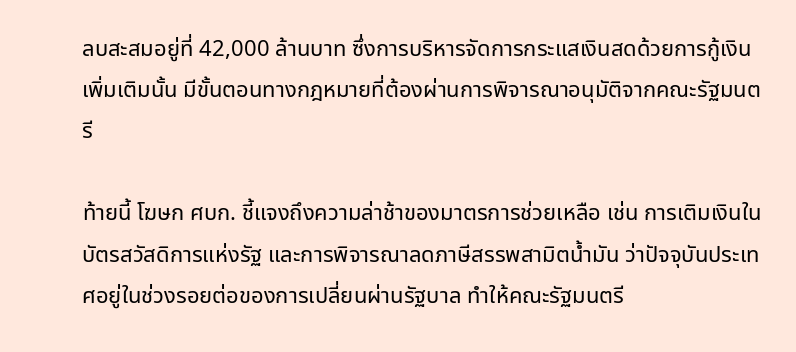ลบสะสมอยู่ที่ 42,000 ล้านบาท ซึ่งการบริหารจัดการกระแสเงินสดด้วยการกู้เงินเพิ่มเติมนั้น มีขั้นตอนทางกฎหมายที่ต้องผ่านการพิจารณาอนุมัติจากคณะรัฐมนตรี

ท้ายนี้ โฆษก ศบก. ชี้แจงถึงความล่าช้าของมาตรการช่วยเหลือ เช่น การเติมเงินในบัตรสวัสดิการแห่งรัฐ และการพิจารณาลดภาษีสรรพสามิตน้ำมัน ว่าปัจจุบันประเทศอยู่ในช่วงรอยต่อของการเปลี่ยนผ่านรัฐบาล ทำให้คณะรัฐมนตรี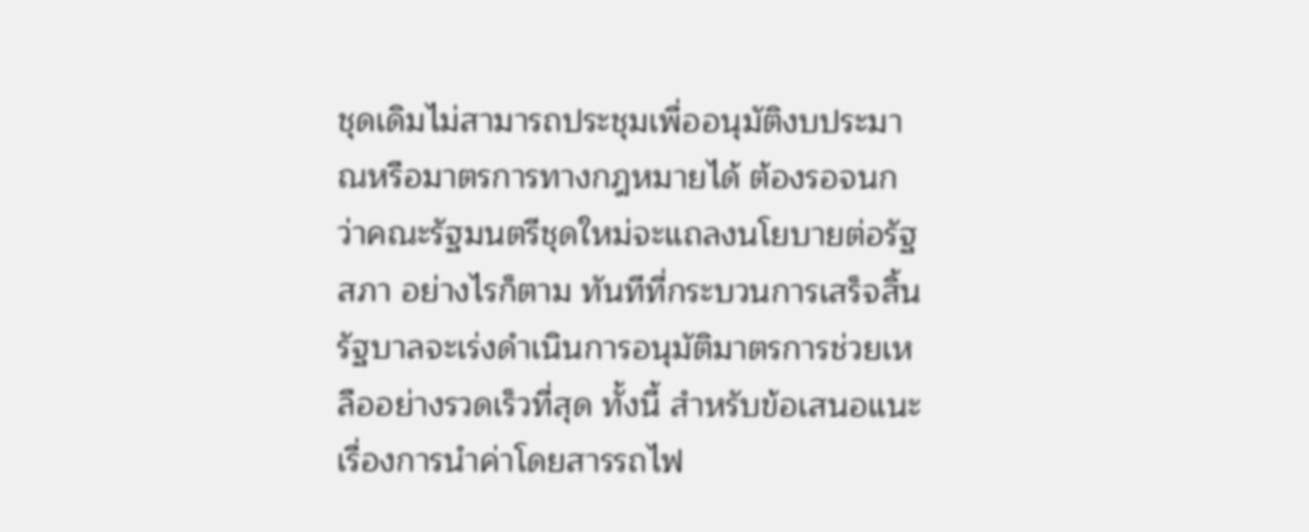ชุดเดิมไม่สามารถประชุมเพื่ออนุมัติงบประมาณหรือมาตรการทางกฎหมายได้ ต้องรอจนกว่าคณะรัฐมนตรีชุดใหม่จะแถลงนโยบายต่อรัฐสภา อย่างไรก็ตาม ทันทีที่กระบวนการเสร็จสิ้น รัฐบาลจะเร่งดำเนินการอนุมัติมาตรการช่วยเหลืออย่างรวดเร็วที่สุด ทั้งนี้ สำหรับข้อเสนอแนะเรื่องการนำค่าโดยสารรถไฟ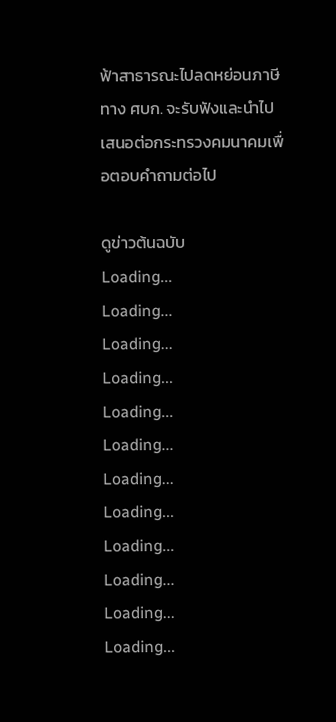ฟ้าสาธารณะไปลดหย่อนภาษี ทาง ศบก. จะรับฟังและนำไปเสนอต่อกระทรวงคมนาคมเพื่อตอบคำถามต่อไป

ดูข่าวต้นฉบับ
Loading...
Loading...
Loading...
Loading...
Loading...
Loading...
Loading...
Loading...
Loading...
Loading...
Loading...
Loading...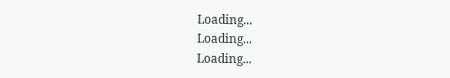Loading...
Loading...
Loading...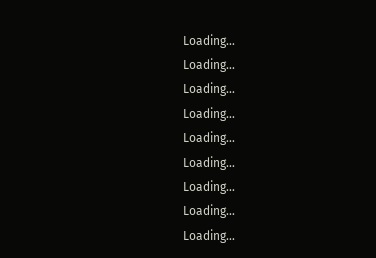Loading...
Loading...
Loading...
Loading...
Loading...
Loading...
Loading...
Loading...
Loading...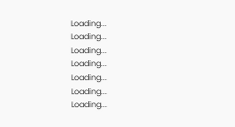Loading...
Loading...
Loading...
Loading...
Loading...
Loading...
Loading...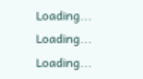Loading...
Loading...
Loading...